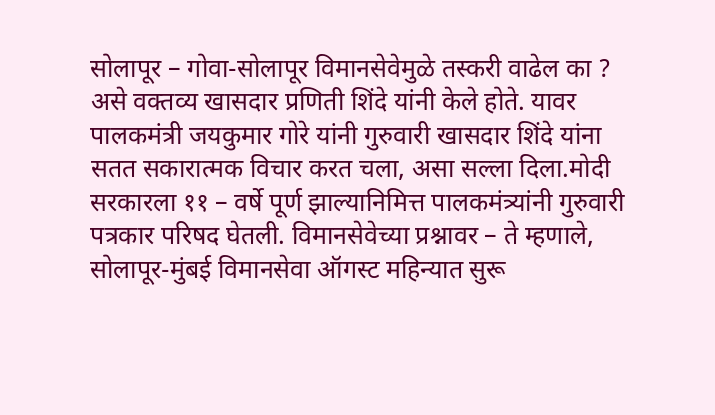सोलापूर – गोवा-सोलापूर विमानसेवेमुळे तस्करी वाढेल का ? असे वक्तव्य खासदार प्रणिती शिंदे यांनी केले होते. यावर पालकमंत्री जयकुमार गोरे यांनी गुरुवारी खासदार शिंदे यांना सतत सकारात्मक विचार करत चला, असा सल्ला दिला.मोदी सरकारला ११ – वर्षे पूर्ण झाल्यानिमित्त पालकमंत्र्यांनी गुरुवारी पत्रकार परिषद घेतली. विमानसेवेच्या प्रश्नावर – ते म्हणाले, सोलापूर-मुंबई विमानसेवा ऑगस्ट महिन्यात सुरू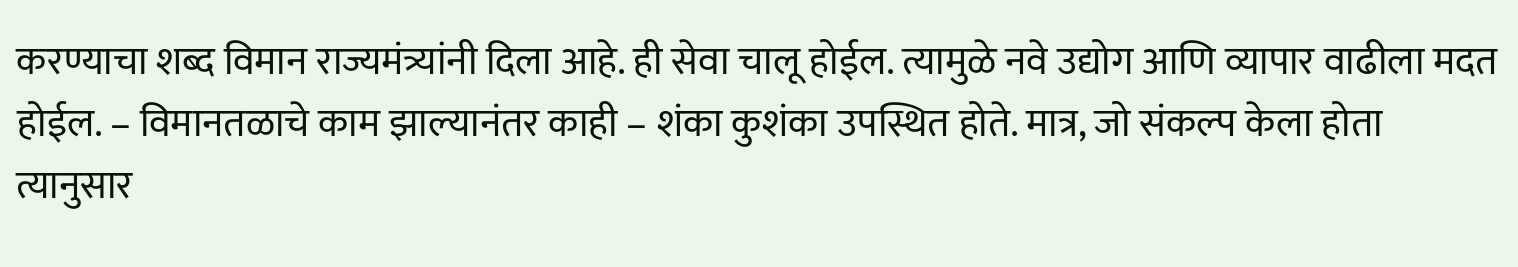करण्याचा शब्द विमान राज्यमंत्र्यांनी दिला आहे. ही सेवा चालू होईल. त्यामुळे नवे उद्योग आणि व्यापार वाढीला मदत होईल. – विमानतळाचे काम झाल्यानंतर काही – शंका कुशंका उपस्थित होते. मात्र, जो संकल्प केला होता त्यानुसार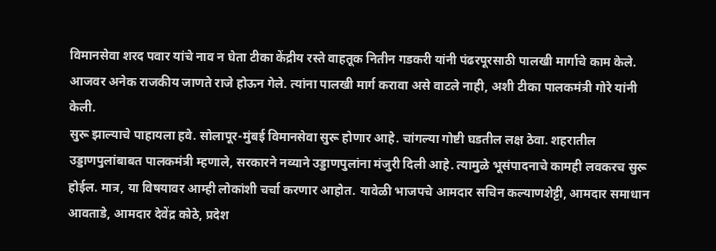विमानसेवा शरद पवार यांचे नाव न घेता टीका केंद्रीय रस्ते वाहतूक नितीन गडकरी यांनी पंढरपूरसाठी पालखी मार्गाचे काम केले. आजवर अनेक राजकीय जाणते राजे होऊन गेले. त्यांना पालखी मार्ग करावा असे वाटले नाही, अशी टीका पालकमंत्री गोरे यांनी केली.
सुरू झाल्याचे पाहायला हवे. सोलापूर-मुंबई विमानसेवा सुरू होणार आहे. चांगल्या गोष्टी घडतील लक्ष ठेवा. शहरातील उड्डाणपुलांबाबत पालकमंत्री म्हणाले, सरकारने नव्याने उड्डाणपुलांना मंजुरी दिली आहे. त्यामुळे भूसंपादनाचे कामही लवकरच सुरू होईल. मात्र, या विषयावर आम्ही लोकांशी चर्चा करणार आहोत. यावेळी भाजपचे आमदार सचिन कल्याणशेट्टी, आमदार समाधान आवताडे, आमदार देवेंद्र कोठे, प्रदेश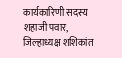कार्यकारिणी सदस्य शहाजी पवार, जिल्हाध्यक्ष शशिकांत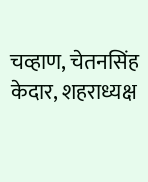चव्हाण, चेतनसिंह केदार, शहराध्यक्ष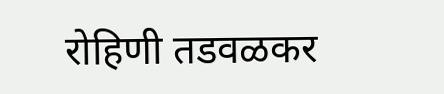रोहिणी तडवळकर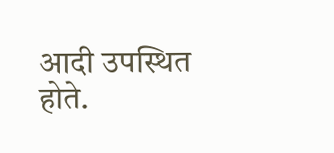आदी उपस्थित होते.